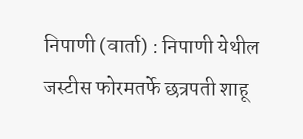निपाणी (वार्ता) : निपाणी येथील जस्टीस फोरमतर्फे छत्रपती शाहू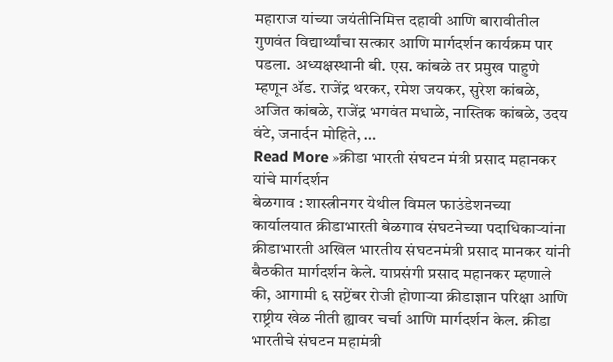महाराज यांच्या जयंतीनिमित्त दहावी आणि बारावीतील गुणवंत विद्यार्थ्यांचा सत्कार आणि मार्गदर्शन कार्यक्रम पार पडला. अध्यक्षस्थानी बी. एस. कांबळे तर प्रमुख पाहुणे म्हणून ॲड. राजेंद्र थरकर, रमेश जयकर, सुरेश कांबळे, अजित कांबळे, राजेंद्र भगवंत मधाळे, नास्तिक कांबळे, उदय वंटे, जनार्दन मोहिते, …
Read More »क्रीडा भारती संघटन मंत्री प्रसाद महानकर यांचे मार्गदर्शन
बेळगाव : शास्त्रीनगर येथील विमल फाउंडेशनच्या कार्यालयात क्रीडाभारती बेळगाव संघटनेच्या पदाधिकाऱ्यांना क्रीडाभारती अखिल भारतीय संघटनमंत्री प्रसाद मानकर यांनी बैठकीत मार्गदर्शन केले. याप्रसंगी प्रसाद महानकर म्हणाले की, आगामी ६ सप्टेंबर रोजी होणाऱ्या क्रीडाज्ञान परिक्षा आणि राष्ट्रीय खेळ नीती ह्यावर चर्चा आणि मार्गदर्शन केल. क्रीडा भारतीचे संघटन महामंत्री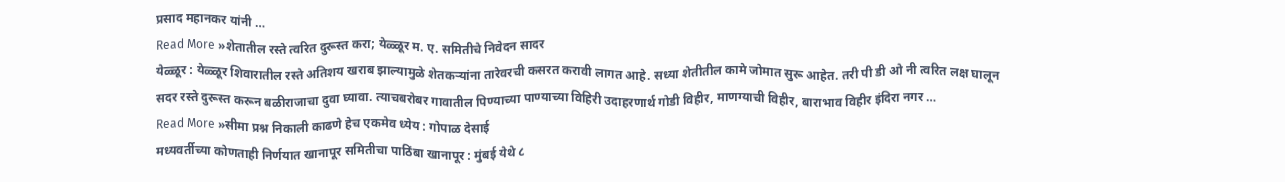प्रसाद महानकर यांनी …
Read More »शेतातील रस्ते त्वरित दुरूस्त करा; येळ्ळूर म. ए. समितीचे निवेदन सादर
येळ्ळूर : येळ्ळूर शिवारातील रस्ते अतिशय खराब झाल्यामुळे शेतकऱ्यांना तारेवरची कसरत करावी लागत आहे. सध्या शेतीतील कामे जोमात सुरू आहेत. तरी पी डी ओ नी त्वरित लक्ष घालून सदर रस्ते दुरूस्त करून बळीराजाचा दुवा घ्यावा. त्याचबरोबर गावातील पिण्याच्या पाण्याच्या विहिरी उदाहरणार्थ गोडी विहीर, माणग्याची विहीर, बाराभाव विहीर इंदिरा नगर …
Read More »सीमा प्रश्न निकाली काढणे हेच एकमेव ध्येय : गोपाळ देसाई
मध्यवर्तीच्या कोणताही निर्णयात खानापूर समितीचा पाठिंबा खानापूर : मुंबई येथे ८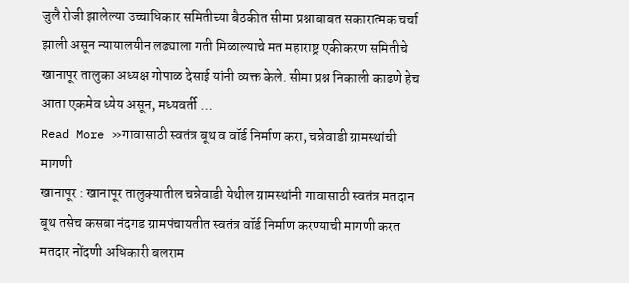जुलै रोजी झालेल्या उच्चाधिकार समितीच्या बैठकीत सीमा प्रश्नाबाबत सकारात्मक चर्चा झाली असून न्यायालयीन लढ्याला गती मिळाल्याचे मत महाराष्ट्र एकीकरण समितीचे खानापूर तालुका अध्यक्ष गोपाळ देसाई यांनी व्यक्त केले. सीमा प्रश्न निकाली काढणे हेच आता एकमेव ध्येय असून, मध्यवर्ती …
Read More »गावासाठी स्वतंत्र बूथ व वॉर्ड निर्माण करा, चन्नेवाडी ग्रामस्थांची मागणी
खानापूर : खानापूर तालुक्यातील चन्नेवाडी येथील ग्रामस्थांनी गावासाठी स्वतंत्र मतदान बूथ तसेच कसबा नंदगड ग्रामपंचायतीत स्वतंत्र वॉर्ड निर्माण करण्याची मागणी करत मतदार नोंदणी अधिकारी बलराम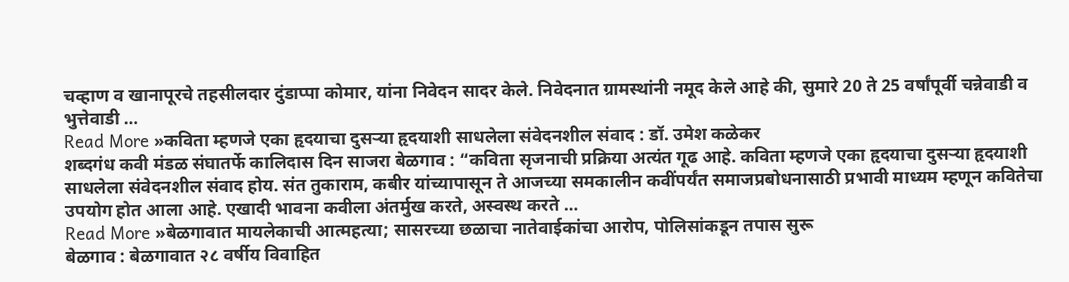चव्हाण व खानापूरचे तहसीलदार दुंडाप्पा कोमार, यांना निवेदन सादर केले. निवेदनात ग्रामस्थांनी नमूद केले आहे की, सुमारे 20 ते 25 वर्षांपूर्वी चन्नेवाडी व भुत्तेवाडी …
Read More »कविता म्हणजे एका हृदयाचा दुसऱ्या हृदयाशी साधलेला संवेदनशील संवाद : डॉ. उमेश कळेकर
शब्दगंध कवी मंडळ संघातर्फे कालिदास दिन साजरा बेळगाव : “कविता सृजनाची प्रक्रिया अत्यंत गूढ आहे. कविता म्हणजे एका हृदयाचा दुसऱ्या हृदयाशी साधलेला संवेदनशील संवाद होय. संत तुकाराम, कबीर यांच्यापासून ते आजच्या समकालीन कवींपर्यंत समाजप्रबोधनासाठी प्रभावी माध्यम म्हणून कवितेचा उपयोग होत आला आहे. एखादी भावना कवीला अंतर्मुख करते, अस्वस्थ करते …
Read More »बेळगावात मायलेकाची आत्महत्या; सासरच्या छळाचा नातेवाईकांचा आरोप, पोलिसांकडून तपास सुरू
बेळगाव : बेळगावात २८ वर्षीय विवाहित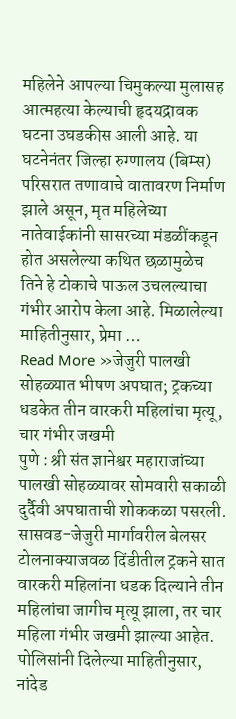महिलेने आपल्या चिमुकल्या मुलासह आत्महत्या केल्याची हृदयद्रावक घटना उघडकीस आली आहे. या घटनेनंतर जिल्हा रुग्णालय (बिम्स) परिसरात तणावाचे वातावरण निर्माण झाले असून, मृत महिलेच्या नातेवाईकांनी सासरच्या मंडळींकडून होत असलेल्या कथित छळामुळेच तिने हे टोकाचे पाऊल उचलल्याचा गंभीर आरोप केला आहे. मिळालेल्या माहितीनुसार, प्रेमा …
Read More »जेजुरी पालखी सोहळ्यात भीषण अपघात; ट्रकच्या धडकेत तीन वारकरी महिलांचा मृत्यू, चार गंभीर जखमी
पुणे : श्री संत ज्ञानेश्वर महाराजांच्या पालखी सोहळ्यावर सोमवारी सकाळी दुर्दैवी अपघाताची शोककळा पसरली. सासवड-जेजुरी मार्गावरील बेलसर टोलनाक्याजवळ दिंडीतील ट्रकने सात वारकरी महिलांना धडक दिल्याने तीन महिलांचा जागीच मृत्यू झाला, तर चार महिला गंभीर जखमी झाल्या आहेत. पोलिसांनी दिलेल्या माहितीनुसार, नांदेड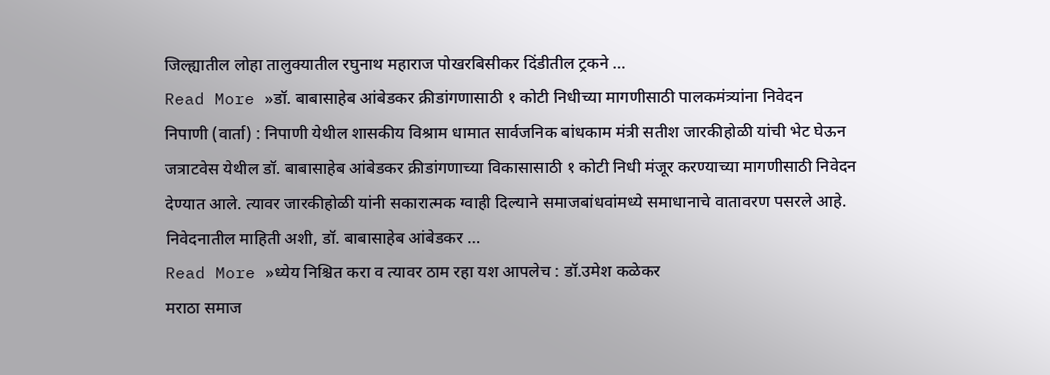जिल्ह्यातील लोहा तालुक्यातील रघुनाथ महाराज पोखरबिसीकर दिंडीतील ट्रकने …
Read More »डॉ. बाबासाहेब आंबेडकर क्रीडांगणासाठी १ कोटी निधीच्या मागणीसाठी पालकमंत्र्यांना निवेदन
निपाणी (वार्ता) : निपाणी येथील शासकीय विश्राम धामात सार्वजनिक बांधकाम मंत्री सतीश जारकीहोळी यांची भेट घेऊन जत्राटवेस येथील डॉ. बाबासाहेब आंबेडकर क्रीडांगणाच्या विकासासाठी १ कोटी निधी मंजूर करण्याच्या मागणीसाठी निवेदन देण्यात आले. त्यावर जारकीहोळी यांनी सकारात्मक ग्वाही दिल्याने समाजबांधवांमध्ये समाधानाचे वातावरण पसरले आहे. निवेदनातील माहिती अशी, डॉ. बाबासाहेब आंबेडकर …
Read More »ध्येय निश्चित करा व त्यावर ठाम रहा यश आपलेच : डॉ.उमेश कळेकर
मराठा समाज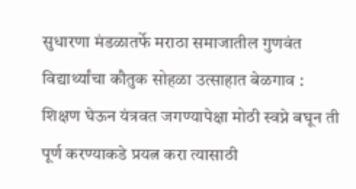सुधारणा मंडळातर्फे मराठा समाजातील गुणवंत विद्यार्थ्यांचा कौतुक सोहळा उत्साहात बेळगाव : शिक्षण घेऊन यंत्रवत जगण्यापेक्षा मोठी स्वप्ने बघून ती पूर्ण करण्याकडे प्रयत्न करा त्यासाठी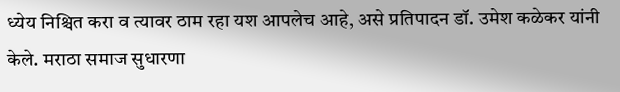ध्येय निश्चित करा व त्यावर ठाम रहा यश आपलेच आहे, असे प्रतिपादन डॉ. उमेश कळेकर यांनी केले. मराठा समाज सुधारणा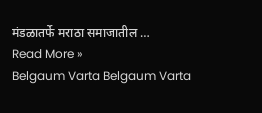मंडळातर्फे मराठा समाजातील …
Read More »
Belgaum Varta Belgaum Varta